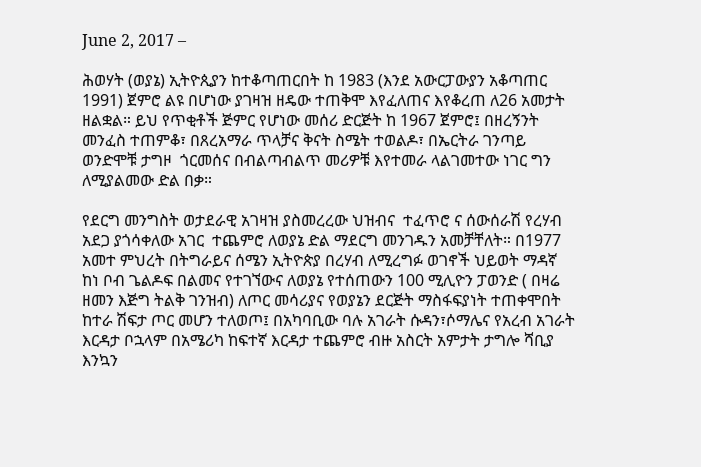June 2, 2017 –

ሕወሃት (ወያኔ) ኢትዮጲያን ከተቆጣጠርበት ከ 1983 (እንደ አውርፓውያን አቆጣጠር 1991) ጀምሮ ልዩ በሆነው ያገዛዝ ዘዴው ተጠቅሞ እየፈለጠና እየቆረጠ ለ26 አመታት ዘልቋል። ይህ የጥቂቶች ጅምር የሆነው መሰሪ ድርጅት ከ 1967 ጀምሮ፤ በዘረኝንት መንፈስ ተጠምቆ፣ በጸረአማራ ጥላቻና ቅናት ስሜት ተወልዶ፣ በኤርትራ ገንጣይ ወንድሞቹ ታግዞ  ጎርመሰና በብልጣብልጥ መሪዎቹ እየተመራ ላልገመተው ነገር ግን ለሚያልመው ድል በቃ።

የደርግ መንግስት ወታደራዊ አገዛዝ ያስመረረው ህዝብና  ተፈጥሮ ና ሰውሰራሽ የረሃብ አደጋ ያጎሳቀለው አገር  ተጨምሮ ለወያኔ ድል ማደርግ መንገዱን አመቻቸለት። በ1977 አመተ ምህረት በትግራይና ሰሜን ኢትዮጵያ በረሃብ ለሚረግፉ ወገኖች ህይወት ማዳኛ  ከነ ቦብ ጌልዶፍ በልመና የተገኘውና ለወያኔ የተሰጠውን 100 ሚሊዮን ፓወንድ ( በዛሬ ዘመን እጅግ ትልቅ ገንዝብ) ለጦር መሳሪያና የወያኔን ደርጅት ማስፋፍያነት ተጠቀሞበት ከተራ ሽፍታ ጦር መሆን ተለወጦ፤ በአካባቢው ባሉ አገራት ሱዳን፣ሶማሌና የአረብ አገራት እርዳታ ቦኋላም በአሜሪካ ከፍተኛ እርዳታ ተጨምሮ ብዙ አስርት አምታት ታግሎ ሻቢያ እንኳን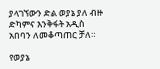ያላገኘውን ድል ወያኔ ያለ ብዙ ድካምና እንቅፋት አዲስ አበባን ለመቆጣጠር ቻለ።

የወያኔ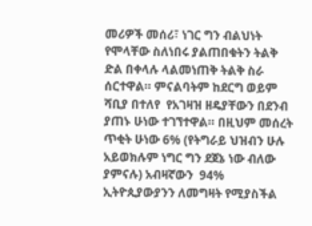መሪዎች መሰሪ፣ ነገር ግን ብልህነት የሞላቸው ስለነበሩ ያልጠበቁትን ትልቅ ድል በቀላሉ ላልመነጠቅ ትልቅ ስራ ሰርተዋል። ምናልባትም ከደርግ ወይም ሻቢያ በተለየ  የአገዛዝ ዘዴያቸውን በደንብ ያጠኑ ሁነው ተገኘተዋል። በዚህም መሰረት ጥቂት ሁነው 6% (የትግራይ ህዝብን ሁሉ አይወክሉም ነግር ግን ደጀኔ ነው ብለው ያምናሉ) አብዛኛውን  94% ኢትዮጲያውያንን ለመግዛት የሚያስችል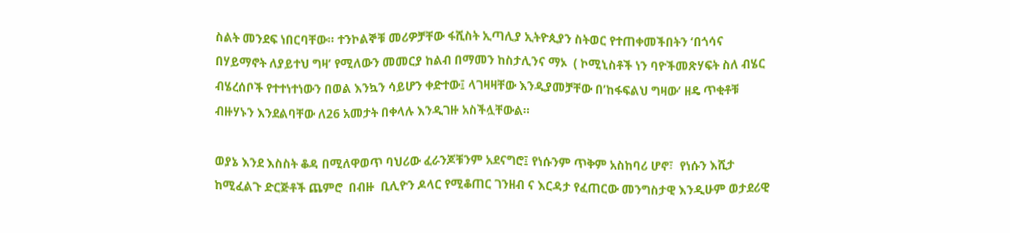ስልት መንደፍ ነበርባቸው። ተንኮልኞቹ መሪዎቻቸው ፋሺስት ኢጣሊያ ኢትዮጲያን ስትወር የተጠቀመችበትን ‘በጎሳና በሃይማኖት ለያይተህ ግዛ’ የሚለውን መመርያ ከልብ በማመን ከስታሊንና ማኦ  ( ኮሚኒስቶች ነን ባዮችመጽሃፍት ስለ ብሄር ብሄረሰቦች የተተነተነውን በወል እንኳን ሳይሆን ቀድተው፤ ላገዛዛቸው እንዲያመቻቸው በ’ከፋፍልህ ግዛው’ ዘዴ ጥቂቶቹ ብዙሃኑን እንደልባቸው ለ26 አመታት በቀላሉ እንዲገዙ አስችሏቸውል።

ወያኔ እንደ እስስት ቆዳ በሚለዋወጥ ባህሪው ፈራንጆቹንም አደናግሮ፤ የነሱንም ጥቅም አስከባሪ ሆኖ፣  የነሱን እሺታ ከሚፈልጉ ድርጅቶች ጨምሮ  በብዙ  ቢሊዮን ዶላር የሚቆጠር ገንዘብ ና እርዳታ የፈጠርው መንግስታዊ እንዲሁም ወታደሪዊ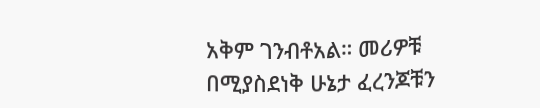አቅም ገንብቶአል። መሪዎቹ በሚያስደነቅ ሁኔታ ፈረንጆቹን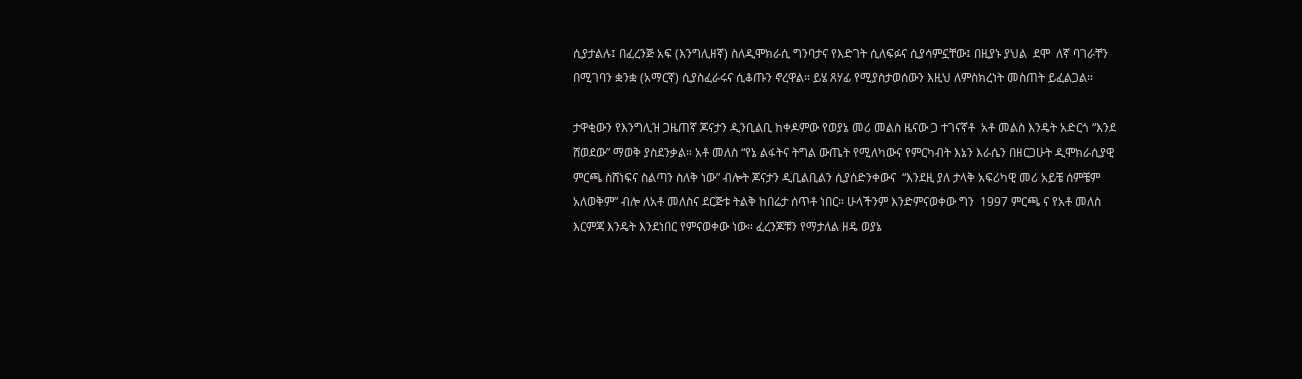ሲያታልሉ፤ በፈረንጅ አፍ (እንግሊዘኛ) ስለዲሞክራሲ ግንባታና የእድገት ሲለፍፉና ሲያሳምኗቸው፤ በዚያኑ ያህል  ደሞ  ለኛ ባገራቸን በሚገባን ቋንቋ (አማርኛ) ሲያስፈራሩና ሲቆጡን ኖረዋል። ይሄ ጸሃፊ የሚያስታወሰውን እዚህ ለምስክረነት መስጠት ይፈልጋል።

ታዋቂውን የእንግሊዝ ጋዜጠኛ ጆናታን ዲንቢልቢ ከቀዶምው የወያኔ መሪ መልስ ዜናው ጋ ተገናኛቶ  አቶ መልስ እንዴት አድርጎ “እንደ ሸወደው” ማወቅ ያስደንቃል። አቶ መለስ “የኔ ልፋትና ትግል ውጤት የሚለካውና የምርካብት እኔን እራሴን በዘርጋሁት ዲሞክራሲያዊ ምርጫ ስሸነፍና ስልጣን ስለቅ ነው” ብሎት ጆናታን ዲቢልቢልን ሲያሰድንቀውና  “እንደዚ ያለ ታላቅ አፍሪካዊ መሪ አይቼ ሰምቼም አለወቅም” ብሎ ለአቶ መለስና ደርጅቱ ትልቅ ከበሬታ ሰጥቶ ነበር። ሁላችንም እንድምናወቀው ግን  1997 ምርጫ ና የአቶ መለስ እርምጃ እንዴት እንደነበር የምናወቀው ነው። ፈረንጆቹን የማታለል ዘዴ ወያኔ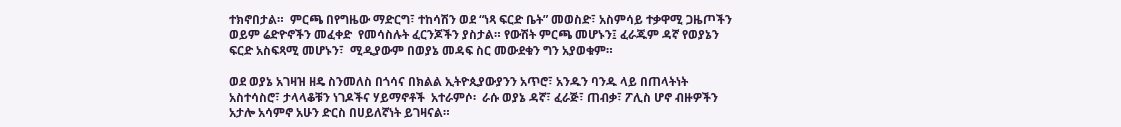ተክኖበታል።  ምርጫ በየግዜው ማድርግ፣ ተከሳሽን ወደ “ነጻ ፍርድ ቤት” መወስድ፣ አስምሳይ ተቃዋሚ ጋዜጦችን ወይም ሬድዮኖችን መፈቀድ  የመሳስሉት ፈርንጆችን ያስታል። የውሽት ምርጫ መሆኑን፤ ፈራጁም ዳኛ የወያኔን ፍርድ አስፍጻሚ መሆኑን፣  ሚዲያውም በወያኔ መዳፍ ስር መውደቁን ግን አያወቁም።

ወደ ወያኔ አገዛዝ ዘዴ ስንመለስ በጎሳና በክልል ኢትዮጲያውያንን አጥሮ፣ አንዱን ባንዱ ላይ በጠላትነት አስተሳስሮ፣ ታላላቆቹን ነገዶችና ሃይማኖቶች  አተራምሶ፡  ራሱ ወያኔ ዳኛ፣ ፈራጅ፣ ጠብቃ፣ ፖሊስ ሆኖ ብዙዎችን አታሎ አሳምኖ አሁን ድርስ በሀይለኛነት ይገዛናል።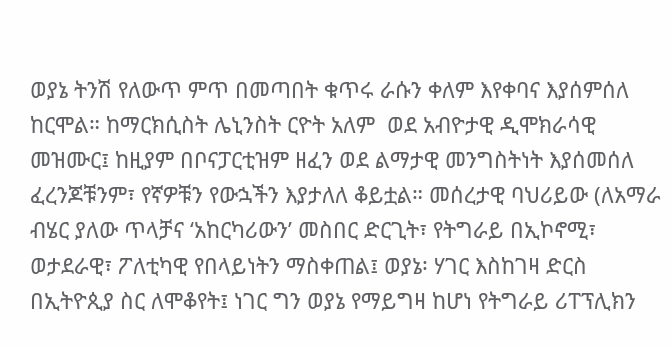ወያኔ ትንሽ የለውጥ ምጥ በመጣበት ቁጥሩ ራሱን ቀለም እየቀባና እያሰምሰለ ከርሞል። ከማርክሲስት ሌኒንስት ርዮት አለም  ወደ አብዮታዊ ዲሞክራሳዊ መዝሙር፤ ከዚያም በቦናፓርቲዝም ዘፈን ወደ ልማታዊ መንግስትነት እያሰመሰለ ፈረንጆቹንም፣ የኛዎቹን የውኋችን እያታለለ ቆይቷል። መሰረታዊ ባህሪይው (ለአማራ ብሄር ያለው ጥላቻና ‘አከርካሪውን’ መስበር ድርጊት፣ የትግራይ በኢኮኖሚ፣ ወታደራዊ፣ ፖለቲካዊ የበላይነትን ማስቀጠል፤ ወያኔ፡ ሃገር እስከገዛ ድርስ በኢትዮጲያ ስር ለሞቆየት፤ ነገር ግን ወያኔ የማይግዛ ከሆነ የትግራይ ሪፐፕሊክን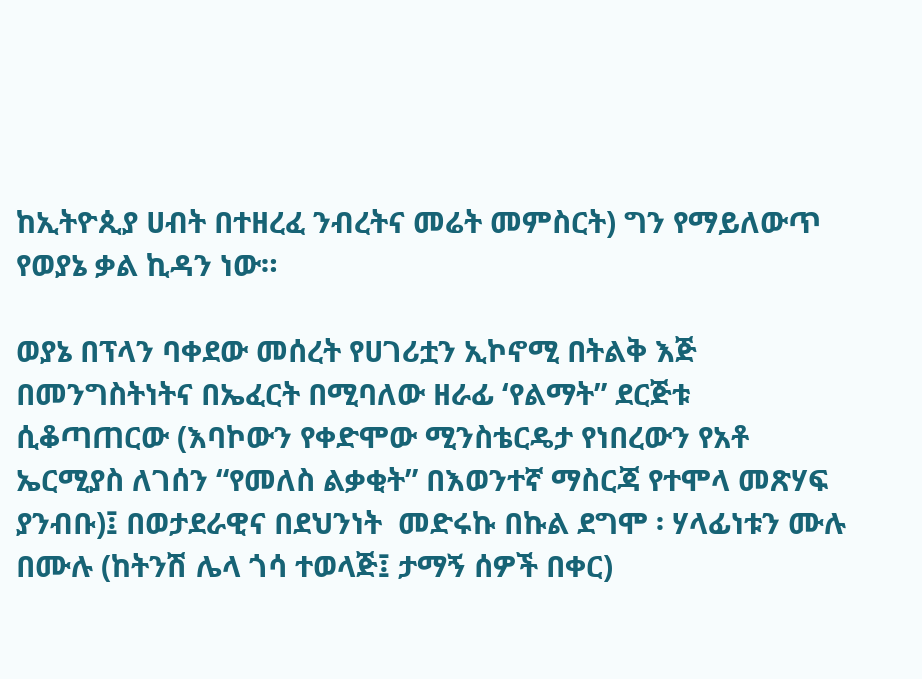ከኢትዮጲያ ሀብት በተዘረፈ ንብረትና መሬት መምስርት) ግን የማይለውጥ የወያኔ ቃል ኪዳን ነው።

ወያኔ በፕላን ባቀደው መሰረት የሀገሪቷን ኢኮኖሚ በትልቅ እጅ በመንግስትነትና በኤፈርት በሚባለው ዘራፊ ‘የልማት” ደርጅቱ ሲቆጣጠርው (እባኮውን የቀድሞው ሚንስቴርዴታ የነበረውን የአቶ ኤርሚያስ ለገሰን “የመለስ ልቃቂት” በእወንተኛ ማስርጃ የተሞላ መጽሃፍ ያንብቡ)፤ በወታደራዊና በደህንነት  መድሩኩ በኩል ደግሞ ፡ ሃላፊነቱን ሙሉ በሙሉ (ከትንሽ ሌላ ጎሳ ተወላጅ፤ ታማኝ ሰዎች በቀር)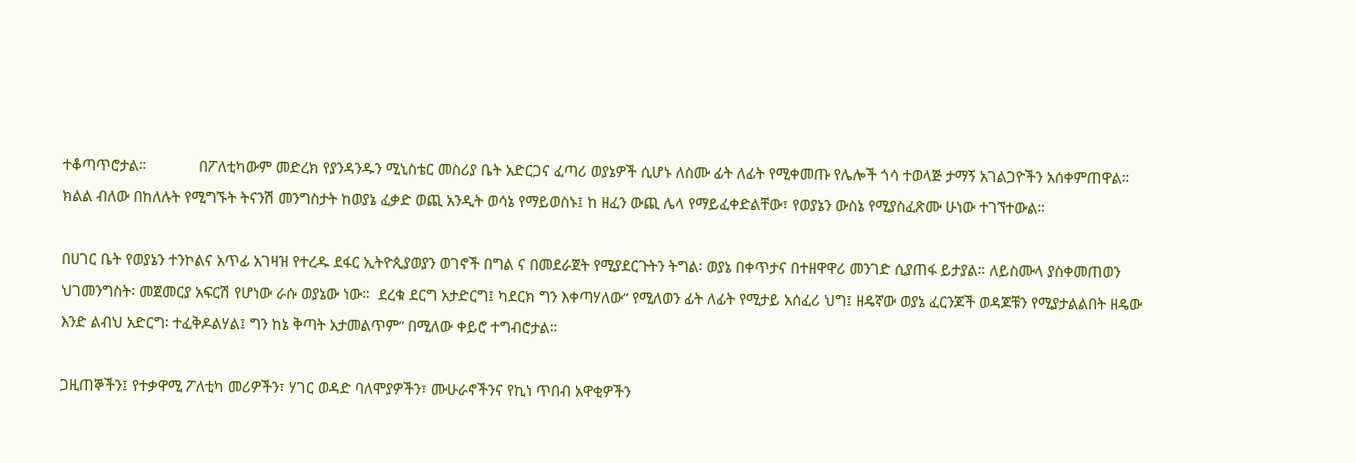ተቆጣጥሮታል።             በፖለቲካውም መድረክ የያንዳንዱን ሚኒስቴር መስሪያ ቤት አድርጋና ፈጣሪ ወያኔዎች ሲሆኑ ለስሙ ፊት ለፊት የሚቀመጡ የሌሎች ጎሳ ተወላጅ ታማኝ አገልጋዮችን አሰቀምጠዋል። ክልል ብለው በከለሉት የሚግኙት ትናንሽ መንግስታት ከወያኔ ፈቃድ ወጪ አንዲት ወሳኔ የማይወስኑ፤ ከ ዘፈን ውጪ ሌላ የማይፈቀድልቸው፣ የወያኔን ውስኔ የሚያስፈጽሙ ሁነው ተገኘተውል።

በሀገር ቤት የወያኔን ተንኮልና አጥፊ አገዛዝ የተረዱ ደፋር ኢትዮጲያወያን ወገኖች በግል ና በመደራጀት የሚያደርጉትን ትግል፡ ወያኔ በቀጥታና በተዘዋዋሪ መንገድ ሲያጠፋ ይታያል። ለይስሙላ ያስቀመጠወን ህገመንግስት፡ መጀመርያ አፍርሽ የሆነው ራሱ ወያኔው ነው።  ደረቁ ደርግ አታድርግ፤ ካደርክ ግን እቀጣሃለው” የሚለወን ፊት ለፊት የሚታይ አሰፈሪ ህግ፤ ዘዴኛው ወያኔ ፈርንጆች ወዳጆቹን የሚያታልልበት ዘዴው        እንድ ልብህ አድርግ፡ ተፈቅዶልሃል፤ ግን ከኔ ቅጣት አታመልጥም” በሚለው ቀይሮ ተግብሮታል።

ጋዚጠኞችን፤ የተቃዋሚ ፖለቲካ መሪዎችን፣ ሃገር ወዳድ ባለሞያዎችን፣ ሙሁራኖችንና የኪነ ጥበብ አዋቂዎችን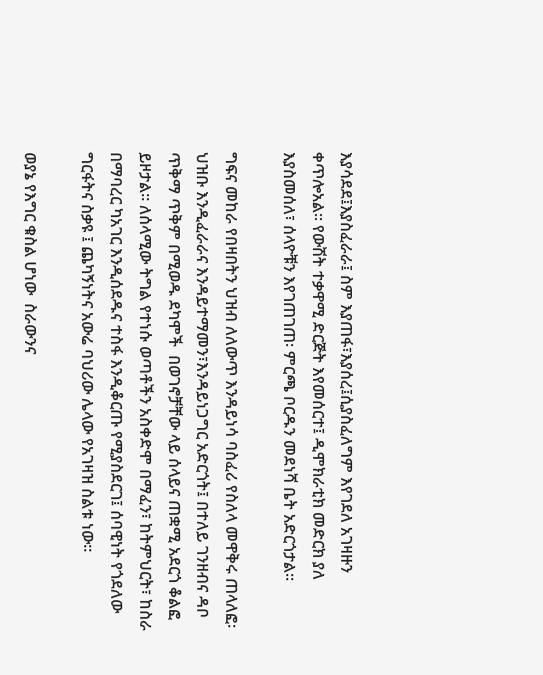እያሳደደ፤እያስፈራራ፤ ስም እያጠፋ፣እያሰረ፤ሲያስፈለግም እየገደለ አገዛዙን ቀጥሎአል። የውሽት ተቃዋሚ ድርጅት እየመሰርተ፤ ዲሞክራቲክ መድርክ ያለ እያስመሰለ፣ ሰላዮቹን እየገጠገጠ፡ ምርጫ ቦርዱን መደነሻ ቤት አድርጎታል።

ግፍና መከራ የበዛበትን ህዝብ ለለውጥ እንዳይነሳ ባስፈሪ የስለላ መዋቅሩ ጠላለፎ፡ ህዝቡ እንዲፈራራና እንዳይተማመን፣እንዳይነጋግር አድርጎት፤ በተለይ ገንዘብና ዳቦ ጥቅማ ጥቅም በሚወዱ ደካሞች  በወገኖቻቸው ላይ ሰላይና ጠቋሚ አደርጎ ቆልፎ ይዞታል። ለሰላሚው ትግል የተነሱ ወጣቶችን አስቀድሞ በማፈን፣ ከትምህርት፣ ከስራ በማባረር ካአገር እንዲሰደዱና ተስፋ እንዲቆርጡ የሚያስደርገ፤ ሰባዊነት የጎደለው ግርፋትና ስቃዩ ፤ ጨካኝነትና አውሬ ባህሪው ሌላው የአገዛዝ ስልቱ ነው።

ወያኔ የእግር ቁስል ሆነው  ስራውንና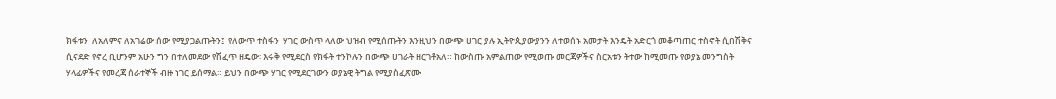ክፋቱን  ለአለምና ለአገሬው ሰው የሚያጋልጡትን፤  የለውጥ ተስፋን  ሃገር ውስጥ ላለው ህዝብ የሚሰጡትን እንዚህን በውጭ ሀገር ያሉ ኢትዮጲያውያንን ለተወሰኑ አመታት እንዴት አድርጎ መቆጣጠር ተስኖት ሲበሽቅና ሲናደድ የኖረ ቢሆንም አሁን ግን በተለመደው የሽፈጥ ዘዴው፡ እሩቅ የሚደርስ የክፋት ተንኮሉን በውጭ ሀገራት ዘርገቶአለ። ከውስጡ አምልጠው የሚወጡ መርጃዎችና ስርአቱን ትተው ከሚመጡ የወያኔ መንግስት ሃላፊዎችና የመረጃ ሰራተኞች ብዙ ነገር ይሰማል። ይህን በውጭ ሃገር የሚደርገውን ወያኔዊ ትግል የሚያስፈጽሙ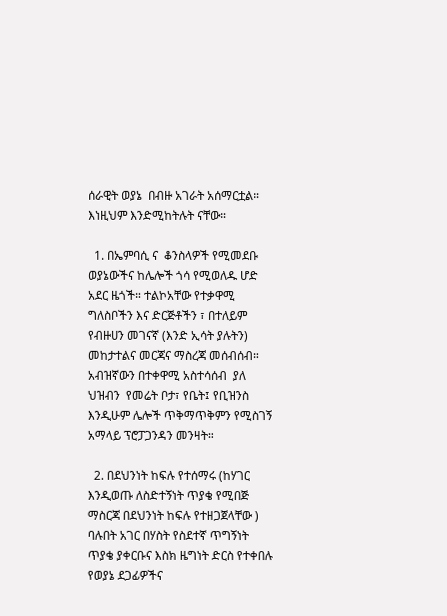ሰራዊት ወያኔ  በብዙ አገራት አሰማርቷል። እነዚህም እንድሚከትሉት ናቸው።

  1. በኤምባሲ ና  ቆንስላዎች የሚመደቡ ወያኔውችና ከሌሎች ጎሳ የሚወለዱ ሆድ አደር ዜጎች። ተልኮአቸው የተቃዋሚ ግለስቦችን እና ድርጅቶችን ፣ በተለይም የብዙሀን መገናኛ (እንድ ኢሳት ያሉትን) መከታተልና መርጃና ማስረጃ መሰብሰብ። አብዝኛውን በተቀዋሚ አስተሳሰብ  ያለ ህዝብን  የመሬት ቦታ፣ የቤት፤ የቢዝንስ እንዲሁም ሌሎች ጥቅማጥቅምን የሚስገኝ አማላይ ፕሮፓጋንዳን መንዛት።

  2. በደህንነት ከፍሉ የተሰማሩ (ከሃገር እንዲወጡ ለስድተኝነት ጥያቄ የሚበጅ ማስርጃ በደህንነት ከፍሉ የተዘጋጀላቸው ) ባሉበት አገር በሃስት የስደተኛ ጥግኝነት ጥያቄ ያቀርቡና እስክ ዜግነት ድርስ የተቀበሉ የወያኔ ደጋፊዎችና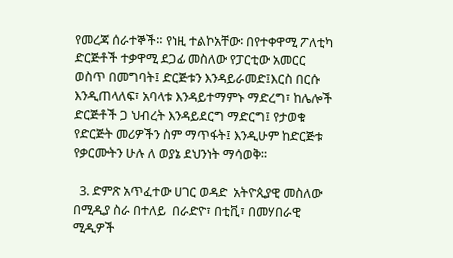የመረጃ ሰራተኞች። የነዚ ተልኮአቸው፡ በየተቀዋሚ ፖለቲካ ድርጅቶች ተቃዋሚ ደጋፊ መስለው የፓርቲው አመርር ወስጥ በመግባት፤ ድርጅቱን እንዳይራመድ፤እርስ በርሱ እንዲጠላለፍ፣ አባላቱ እንዳይተማምኑ ማድረግ፣ ከሌሎች ድርጅቶች ጋ ህብረት እንዳይደርግ ማድርግ፤ የታወቁ የድርጅት መሪዎችን ስም ማጥፋት፤ እንዲሁም ከድርጅቱ የቃርሙትን ሁሉ ለ ወያኔ ደህንነት ማሳወቅ።

  3. ድምጽ አጥፈተው ሀገር ወዳድ  አትዮጲያዊ መስለው በሚዲያ ስራ በተለይ  በራድዮ፣ በቲቪ፣ በመሃበራዊ ሚዲዎች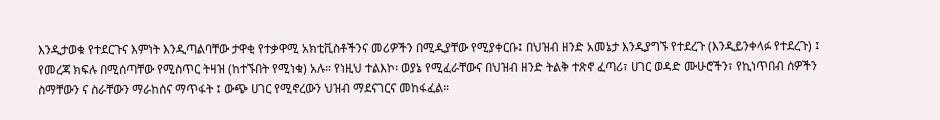እንዲታወቁ የተደርጉና እምነት እንዲጣልባቸው ታዋቂ የተቃዋሚ አክቲቪስቶችንና መሪዎችን በሚዲያቸው የሚያቀርቡ፤ በህዝብ ዘንድ አመኔታ እንዲያግኙ የተደረጉ (እንዲይንቀላፉ የተደረጉ) ፤ የመረጃ ክፍሉ በሚሰጣቸው የሚስጥር ትዛዝ (ከተኙበት የሚነቁ) አሉ። የነዚህ ተልእኮ፡ ወያኔ የሚፈራቸውና በህዝብ ዘንድ ትልቅ ተጽኖ ፈጣሪ፣ ሀገር ወዳድ ሙሁሮችን፣ የኪነጥበብ ሰዎችን ስማቸውን ና ስራቸውን ማራከሰና ማጥፋት ፤ ውጭ ሀገር የሚኖረውን ህዝብ ማደናገርና መከፋፈል።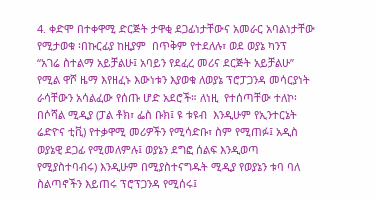4. ቀድሞ በተቀዋሚ ድርጅት ታዋቂ ደጋፊነታቸውና አመራር አባልነታቸው የሚታወቁ ፡በኩርፊያ ከዚያም  በጥቅም የተደለሉ፣ ወደ ወያኔ ካንፕ  “አገሬ ስተልማ አይቻልሁ፤ አባይን የደፈረ መሪና ደርጅት አይቻልሁ” የሚል ዋሾ ዜማ እየዘፈኑ እውነቱን እያወቁ ለወያኔ ፕሮፓጋንዳ መሳርያነት ራሳቸውን አሳልፈው የሰጡ ሆድ አደሮች። ለነዚ  የተሰጣቸው ተለኮ፡ በሶሻል ሚዲያ (ፓል ቶክ፣ ፌስ ቡክ፤ ዩ ቱዩብ  እንዲሁም የኢንተርኔት ሬድዮና ቲቪ) የተቃዋሚ መሪዎችን የሚሳድቡ፣ ስም የሚጠፉ፤ አዲስ ወያኔዊ ደጋፊ የሚመለምሉ፤ ወያኔን ደግፎ ሰልፍ እንዲወጣ  የሚያስተባብሩ) እንዲሁም በሚያስተናግዱት ሚዲያ የወያኔን ቱባ ባለ ስልጣኖችን እይጠሩ ፕሮፕጋንዳ የሚሰሩ፤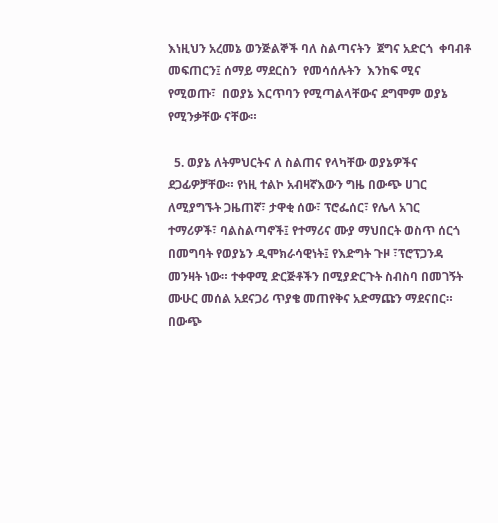እነዚህን አረመኔ ወንጅልኞች ባለ ስልጣናትን  ጀግና አድርጎ  ቀባብቶ መፍጠርን፤ ሰማይ ማደርስን  የመሳሰሉትን  እንከፍ ሚና የሚወጡ፣  በወያኔ እርጥባን የሚጣልላቸውና ደግሞም ወያኔ የሚንቃቸው ናቸው።

  5. ወያኔ ለትምህርትና ለ ስልጠና የላካቸው ወያኔዎችና ደጋፊዎቻቸው። የነዚ ተልኮ አብዛኛእውን ግዜ በውጭ ሀገር ለሚያግኙት ጋዜጠኛ፣ ታዋቂ ሰው፣ ፕሮፌሰር፣ የሌላ አገር ተማሪዎች፣ ባልስልጣኖች፤ የተማሪና ሙያ ማህበርት ወስጥ ሰርጎ በመግባት የወያኔን ዲሞክራሳዊነት፤ የእድግት ጉዞ ፣ፕሮፕጋንዳ መንዛት ነው። ተቀዋሚ ድርጅቶችን በሚያድርጉት ስብስባ በመገኝት ሙሁር መሰል አደናጋሪ ጥያቄ መጠየቅና አድማጩን ማደናበር። በውጭ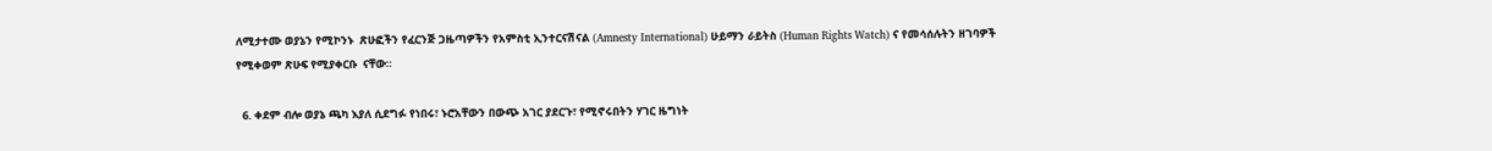ለሚታተሙ ወያኔን የሚኮንኑ  ጽሁፎችን የፈርንጅ ጋዜጣዎችን የአምስቲ ኢንተርናሽናል (Amnesty International) ሁይማን ራይትስ (Human Rights Watch) ና የመሳሰሉትን ዘገባዎች  የሚቀወም ጽሁፍ የሚያቀርቡ  ናቸው።

  6. ቀደም ብሎ ወያኔ ጫካ እያለ ሲደግፉ የነበሩ፣ ኑሮአቸውን በውጭ አገር ያደርጉ፣ የሚኖሩበትን ሃገር ዜግነት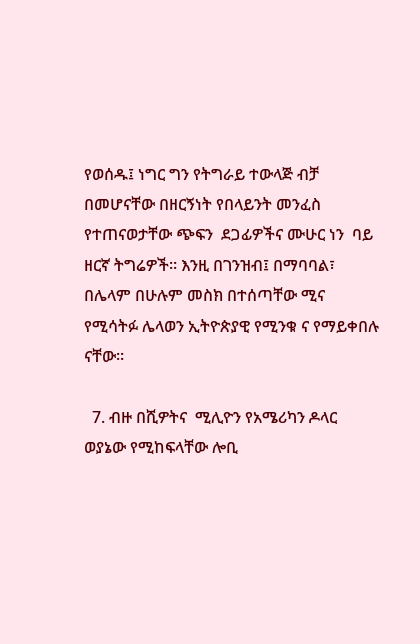የወሰዱ፤ ነግር ግን የትግራይ ተውላጅ ብቻ በመሆናቸው በዘርኝነት የበላይንት መንፈስ የተጠናወታቸው ጭፍን  ደጋፊዎችና ሙሁር ነን  ባይ ዘርኛ ትግሬዎች። እንዚ በገንዝብ፤ በማባባል፣ በሌላም በሁሉም መስክ በተሰጣቸው ሚና የሚሳትፉ ሌላወን ኢትዮጵያዊ የሚንቁ ና የማይቀበሉ ናቸው።

  7. ብዙ በሺዎትና  ሚሊዮን የአሜሪካን ዶላር ወያኔው የሚከፍላቸው ሎቢ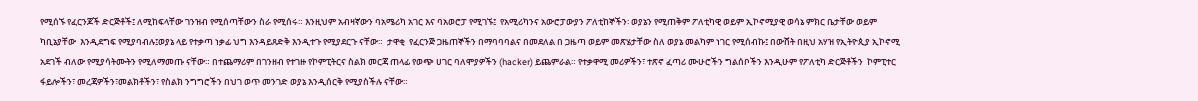የሚሰኙ የፈርንጆች ድርጅቶች፤ ለሚከፍላቸው ገንዝብ የሚሰጣቸውን ስራ የሚሰሩ። እንዚህም አብዛኛውን ባአሜሪካ አገር እና ባአወሮፓ የሚገኙ፤  የአሚሪካንና አውሮፓውያን ፖለቲከኞችን፡ ወያኔን የሚጠቅም ፖለቲካዊ ወይም ኢኮኖሚያዊ ወሳኔ ምክር ቤታቸው ወይም ካቢኔያቸው  እንዲደግፍ የሚያባብሉ፤ወያኔ ላይ የተቃጣ ነቃፊ ህግ እንዳይጸድቅ እንዲተጉ የሚያደርጉ ናቸው።  ታዋቂ  የፈርንጅ ጋዜጠኞችን በማባባባልና በመደለል በ ጋዜጣ ወይም መጽሄታቸው ስለ ወያኔ መልካም ነገር የሚሰብኩ፤ በውሸት በዚህ አሃዝ የኢትዮጲያ ኢኮኖሚ አደገች ብለው የሚያሳትሙትን የሚለማመጡ ናቸው። በተጨማሪም በገንዘብ የተገዙ የኮምፒትርና ስልክ መርጃ ጠላፊ የወጭ ሀገር ባለሞያዎችን (hacker) ይጨምራል። የተቃዋሚ መሪዎችን፣ ተጽኖ ፈጣሪ ሙሁሮችን ግልሰቦችን እንዲሁም የፖለቲካ ድርጅቶችን  ኮምፒተር ፋይሎችን፣ መረጃዎችን፣መልክቶችን፣ የስልክ ንግግሮችን በህገ ወጥ መንገድ ወያኔ እንዲሰርቅ የሚያስችሉ ናቸው።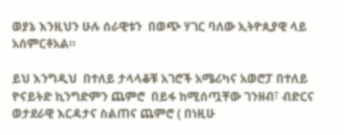ወያኔ እንዚህን ሁሉ ሰራዊቱን  በወጭ ሃገር ባለው ኢትዮጲያዊ ላይ አሰምርቶአል።

ይህ እንግዲህ  በተለይ ታላላቆቹ አገሮች አሜሪካና አወሮፓ በተለይ ዮናይትድ ኪንግድምን ጨምሮ  በይፋ ከሚሰጧቸው ገንዘብ፣ ብድርና ወታደራዊ እርዳታና ስልጠና ጨምሮ ( በነዚሁ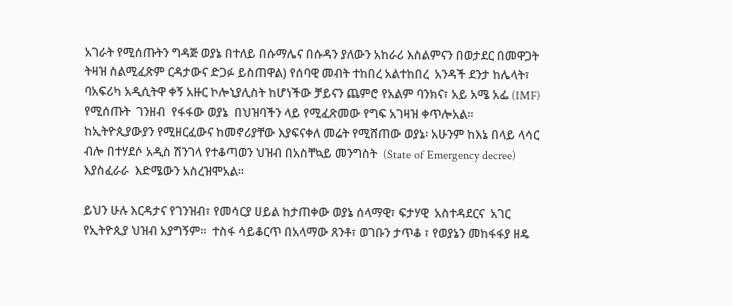አገራት የሚሰጡትን ግዳጅ ወያኔ በተለይ በሱማሌና በሱዳን ያለውን አከራሪ እስልምናን በወታደር በመዋጋት  ትዛዝ ስልሚፈጽም ርዳታውና ድጋፉ ይስጠዋል) የሰባዊ መብት ተከበረ አልተከበረ  አንዳች ደንታ ከሌላት፣ ባአፍሪካ አዲሲትዋ ቀኝ አዙር ኮሎኒያሊስት ከሆነችው ቻይናን ጨምሮ የአልም ባንክና፣ አይ አሜ አፌ (IMF) የሚሰጡት  ገንዘብ  የፋፋው ወያኔ  በህዝባችን ላይ የሚፈጽመው የግፍ አገዛዝ ቀጥሎአል። ከኢትዮጲያውያን የሚዘርፈውና ከመኖሪያቸው እያፍናቀለ መሬት የሚሸጠው ወያኔ፡ አሁንም ከእኔ በላይ ላሳር ብሎ በተሃደሶ አዲስ ሽንገላ የተቆጣወን ህዝብ በአስቸኳይ መንግስት  (State of Emergency decree) እያስፈራራ  እድሜውን አስረዝሞአል።

ይህን ሁሉ እርዳታና የገንዝብ፣ የመሳርያ ሀይል ከታጠቀው ወያኔ ሰላማዊ፣ ፍታሃዊ  አስተዳደርና  አገር የኢትዮጲያ ህዝብ አያግኝም።  ተስፋ ሳይቆርጥ በአላማው ጸንቶ፣ ወገቡን ታጥቆ ፣ የወያኔን መከፋፋያ ዘዴ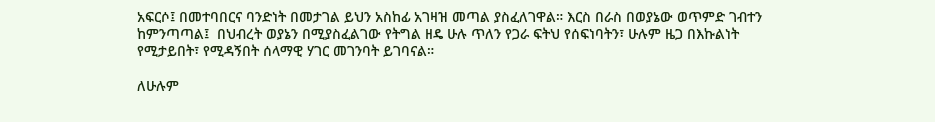አፍርሶ፤ በመተባበርና ባንድነት በመታገል ይህን አስከፊ አገዛዝ መጣል ያስፈለገዋል። እርስ በራስ በወያኔው ወጥምድ ገብተን ከምንጣጣል፤  በህብረት ወያኔን በሚያስፈልገው የትግል ዘዴ ሁሉ ጥለን የጋራ ፍትህ የሰፍነባትን፣ ሁሉም ዜጋ በእኩልነት የሚታይበት፣ የሚዳኝበት ሰላማዊ ሃገር መገንባት ይገባናል።

ለሁሉም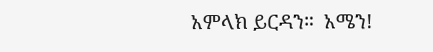አምላክ ይርዳን።  አሜን!